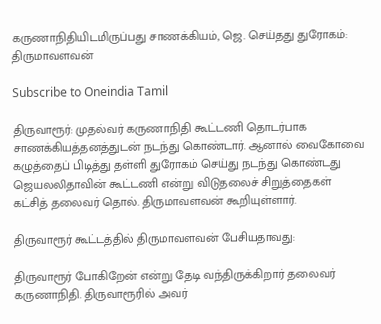கருணாநிதியிடமிருப்பது சாணக்கியம், ஜெ. செய்தது துரோகம்: திருமாவளவன்

Subscribe to Oneindia Tamil

திருவாரூர்: முதல்வர் கருணாநிதி கூட்டணி தொடர்பாக சாணக்கியத்தனத்துடன் நடந்து கொண்டார். ஆனால் வைகோவை கழுத்தைப் பிடித்து தள்ளி துரோகம் செய்து நடந்து கொண்டது ஜெயலலிதாவின் கூட்டணி என்று விடுதலைச் சிறுத்தைகள் கட்சித் தலைவர் தொல். திருமாவளவன் கூறியுள்ளார்.

திருவாரூர் கூட்டத்தில் திருமாவளவன் பேசியதாவது:

திருவாரூர் போகிறேன் என்று தேடி வந்திருக்கிறார் தலைவர் கருணாநிதி. திருவாரூரில் அவர்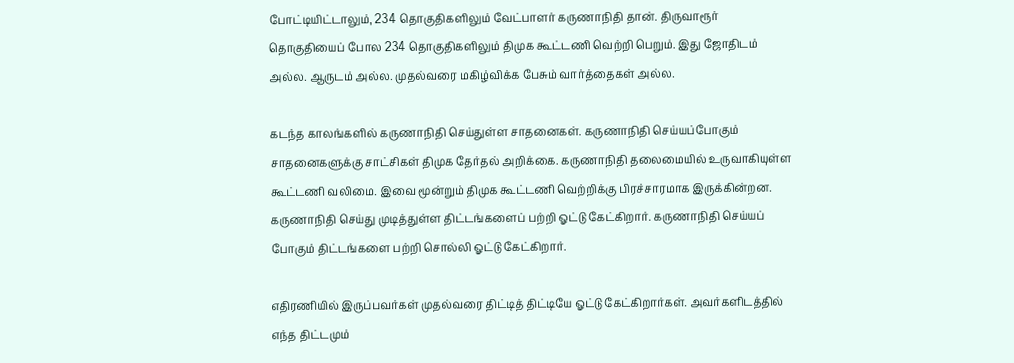போட்டியிட்டாலும், 234 தொகுதிகளிலும் வேட்பாளர் கருணாநிதி தான். திருவாரூர் தொகுதியைப் போல 234 தொகுதிகளிலும் திமுக கூட்டணி வெற்றி பெறும். இது ஜோதிடம் அல்ல. ஆருடம் அல்ல. முதல்வரை மகிழ்விக்க பேசும் வார்த்தைகள் அல்ல.

கடந்த காலங்களில் கருணாநிதி செய்துள்ள சாதனைகள். கருணாநிதி செய்யப்போகும் சாதனைகளுக்கு சாட்சிகள் திமுக தேர்தல் அறிக்கை. கருணாநிதி தலைமையில் உருவாகியுள்ள கூட்டணி வலிமை. இவை மூன்றும் திமுக கூட்டணி வெற்றிக்கு பிரச்சாரமாக இருக்கின்றன. கருணாநிதி செய்து முடித்துள்ள திட்டங்களைப் பற்றி ஓட்டு கேட்கிறார். கருணாநிதி செய்யப் போகும் திட்டங்களை பற்றி சொல்லி ஓட்டு கேட்கிறார்.

எதிரணியில் இருப்பவர்கள் முதல்வரை திட்டித் திட்டியே ஓட்டு கேட்கிறார்கள். அவர்களிடத்தில் எந்த திட்டமும்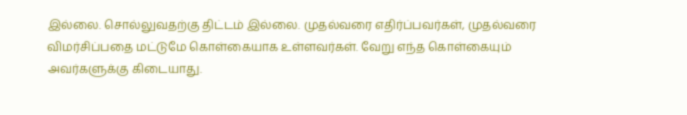இல்லை. சொல்லுவதற்கு திட்டம் இல்லை. முதல்வரை எதிர்ப்பவர்கள், முதல்வரை விமர்சிப்பதை மட்டுமே கொள்கையாக உள்ளவர்கள். வேறு எந்த கொள்கையும் அவர்களுக்கு கிடையாது.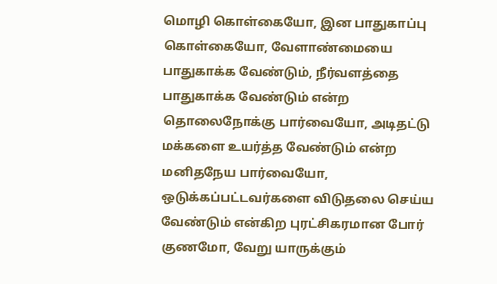மொழி கொள்கையோ, இன பாதுகாப்பு கொள்கையோ, வேளாண்மையை பாதுகாக்க வேண்டும், நீர்வளத்தை பாதுகாக்க வேண்டும் என்ற தொலைநோக்கு பார்வையோ, அடிதட்டு மக்களை உயர்த்த வேண்டும் என்ற மனிதநேய பார்வையோ, ஒடுக்கப்பட்டவர்களை விடுதலை செய்ய வேண்டும் என்கிற புரட்சிகரமான போர் குணமோ, வேறு யாருக்கும்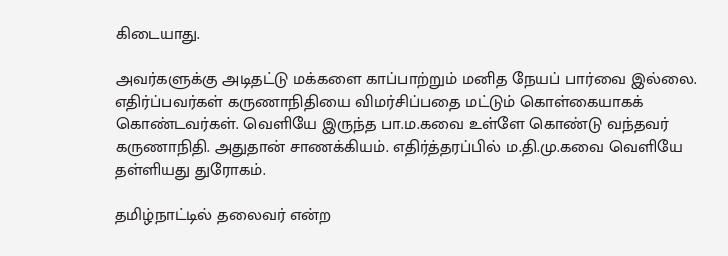கிடையாது.

அவர்களுக்கு அடிதட்டு மக்களை காப்பாற்றும் மனித நேயப் பார்வை இல்லை. எதிர்ப்பவர்கள் கருணாநிதியை விமர்சிப்பதை மட்டும் கொள்கையாகக் கொண்டவர்கள். வெளியே இருந்த பா.ம.கவை உள்ளே கொண்டு வந்தவர் கருணாநிதி. அதுதான் சாணக்கியம். எதிர்த்தரப்பில் ம.தி.மு.கவை வெளியே தள்ளியது துரோகம்.

தமிழ்நாட்டில் தலைவர் என்ற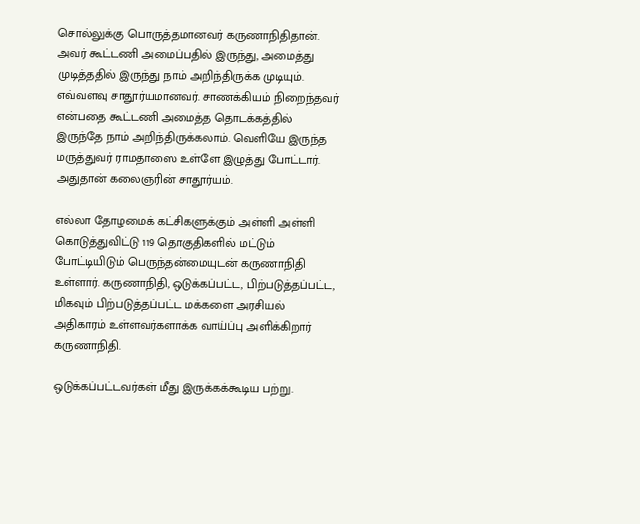சொல்லுக்கு பொருத்தமானவர் கருணாநிதிதான். அவர் கூட்டணி அமைப்பதில் இருந்து, அமைத்து முடித்ததில் இருந்து நாம் அறிந்திருக்க முடியும். எவ்வளவு சாதூர்யமானவர். சாணக்கியம் நிறைந்தவர் என்பதை கூட்டணி அமைத்த தொடக்கத்தில் இருந்தே நாம் அறிந்திருக்கலாம். வெளியே இருந்த மருத்துவர் ராமதாஸை உள்ளே இழுத்து போட்டார். அதுதான் கலைஞரின் சாதூர்யம்.

எல்லா தோழமைக் கட்சிகளுக்கும் அள்ளி அள்ளி கொடுத்துவிட்டு 119 தொகுதிகளில் மட்டும் போட்டியிடும் பெருந்தன்மையுடன் கருணாநிதி உள்ளார். கருணாநிதி, ஒடுக்கப்பட்ட, பிற்படுத்தப்பட்ட, மிகவும் பிற்படுத்தப்பட்ட மக்களை அரசியல் அதிகாரம் உள்ளவர்களாக்க வாய்ப்பு அளிக்கிறார் கருணாநிதி.

ஒடுக்கப்பட்டவர்கள் மீது இருக்கக்கூடிய பற்று.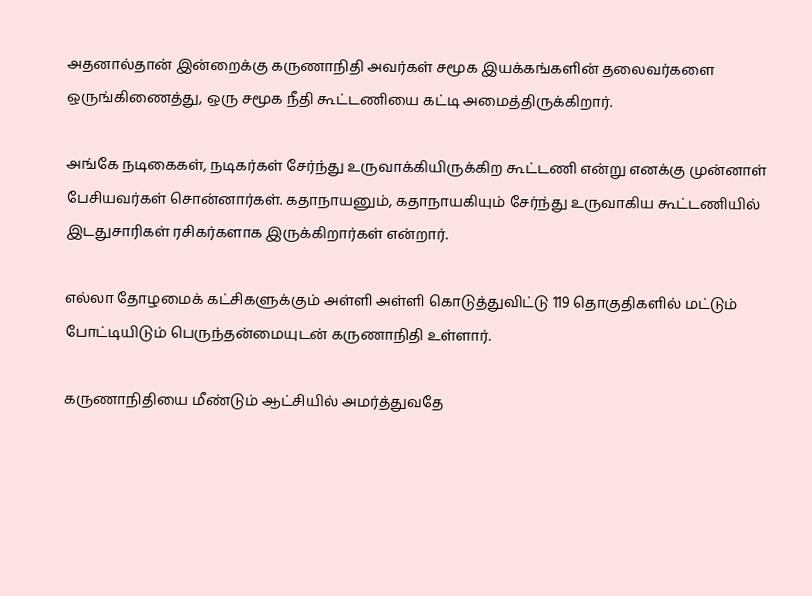அதனால்தான் இன்றைக்கு கருணாநிதி அவர்கள் சமூக இயக்கங்களின் தலைவர்களை ஒருங்கிணைத்து, ஒரு சமூக நீதி கூட்டணியை கட்டி அமைத்திருக்கிறார்.

அங்கே நடிகைகள், நடிகர்கள் சேர்ந்து உருவாக்கியிருக்கிற கூட்டணி என்று எனக்கு முன்னாள் பேசியவர்கள் சொன்னார்கள். கதாநாயனும், கதாநாயகியும் சேர்ந்து உருவாகிய கூட்டணியில் இடதுசாரிகள் ரசிகர்களாக இருக்கிறார்கள் என்றார்.

எல்லா தோழமைக் கட்சிகளுக்கும் அள்ளி அள்ளி கொடுத்துவிட்டு 119 தொகுதிகளில் மட்டும் போட்டியிடும் பெருந்தன்மையுடன் கருணாநிதி உள்ளார்.

கருணாநிதியை மீண்டும் ஆட்சியில் அமர்த்துவதே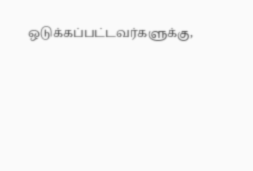ஒடுக்கப்பட்டவர்களுக்கு,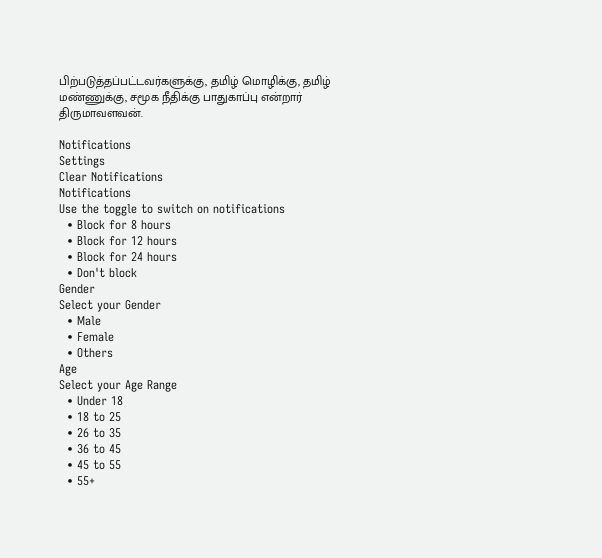பிற்படுத்தப்பட்டவர்களுக்கு, தமிழ் மொழிக்கு, தமிழ் மண்ணுக்கு, சமூக நீதிக்கு பாதுகாப்பு என்றார் திருமாவளவன்.

Notifications
Settings
Clear Notifications
Notifications
Use the toggle to switch on notifications
  • Block for 8 hours
  • Block for 12 hours
  • Block for 24 hours
  • Don't block
Gender
Select your Gender
  • Male
  • Female
  • Others
Age
Select your Age Range
  • Under 18
  • 18 to 25
  • 26 to 35
  • 36 to 45
  • 45 to 55
  • 55+